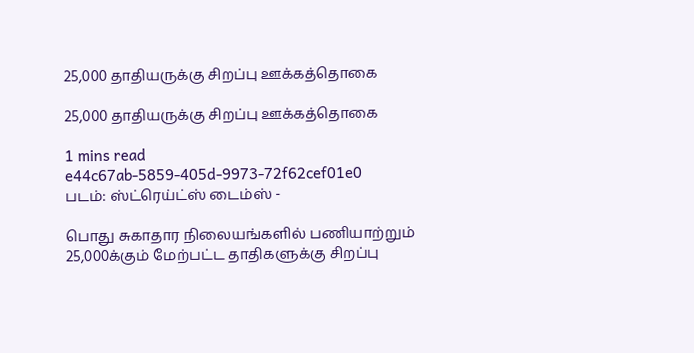25,000 தாதியருக்கு சிறப்பு ஊக்கத்தொகை

25,000 தாதியருக்கு சிறப்பு ஊக்கத்தொகை

1 mins read
e44c67ab-5859-405d-9973-72f62cef01e0
படம்: ஸ்ட்ரெய்ட்ஸ் டைம்ஸ் -

பொது சுகாதார நிலையங்களில் பணியாற்றும் 25,000க்கும் மேற்பட்ட தாதிகளுக்கு சிறப்பு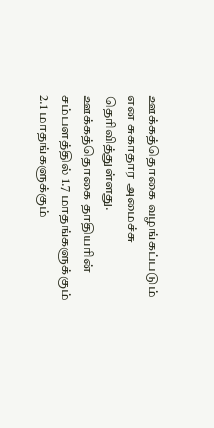ஊக்கத்தொகை வழங்கப்படும் என சுகாதார அமைச்சு தெரிவித்துள்ளது. ஊக்கத்தொகை தாதியரின் சம்பளத்தில் 1.7 மாதங்களுக்கும் 2.1 மாதங்களுக்கும்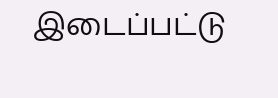இடைப்பட்டு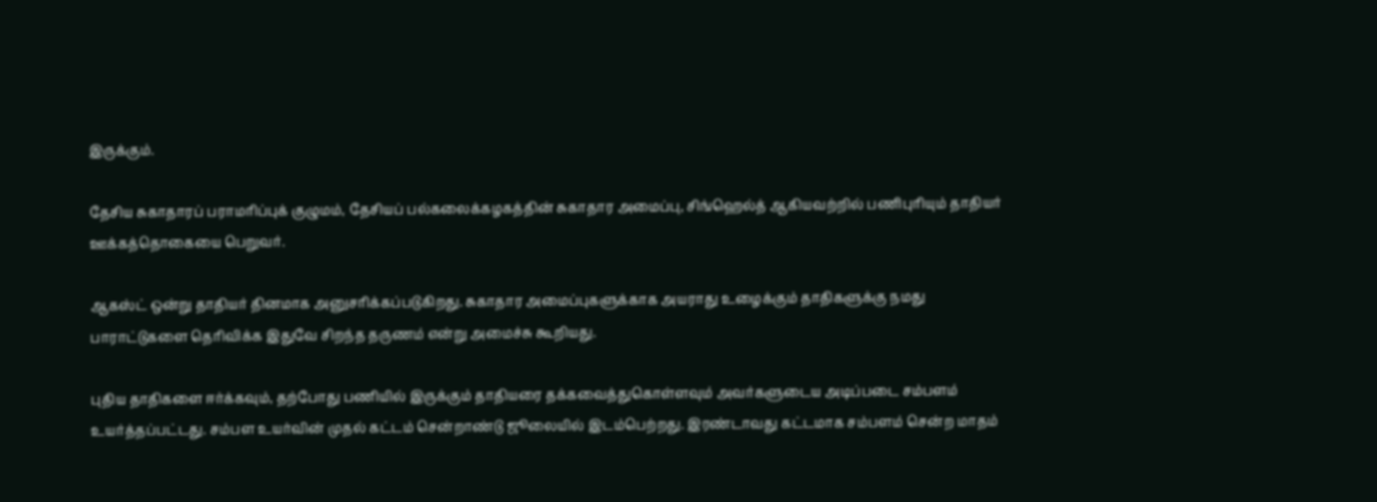இருக்கும்.

தேசிய சுகாதாரப் பராமரிப்புக் குழுமம், தேசியப் பல்கலைக்கழகத்தின் சுகாதார அமைப்பு, சிங்ஹெல்த் ஆகியவற்றில் பணிபுரியும் தாதியர் ஊக்கத்தொகையை பெறுவர்.

ஆகஸ்ட் ஒன்று தாதியர் தினமாக அனுசரிக்கப்படுகிறது. சுகாதார அமைப்புகளுக்காக அயராது உழைக்கும் தாதிகளுக்கு நமது பாராட்டுகளை தெரிவிக்க இதுவே சிறந்த தருணம் என்று அமைச்சு கூறியது.

புதிய தாதிகளை ஈர்க்கவும், தற்போது பணியில் இருக்கும் தாதியரை தக்கவைத்துகொள்ளவும் அவர்களுடைய அடிப்படை சம்பளம் உயர்த்தப்பட்டது. சம்பள உயர்வின் முதல் கட்டம் சென்றாண்டு ஜூலையில் இடம்பெற்றது. இரண்டாவது கட்டமாக சம்பளம் சென்ற மாதம்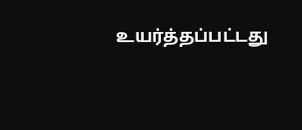உயர்த்தப்பட்டது